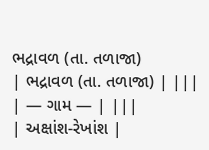ભદ્રાવળ (તા. તળાજા)
| ભદ્રાવળ (તા. તળાજા) | |||
| — ગામ — | |||
| અક્ષાંશ-રેખાંશ |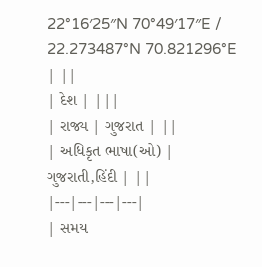22°16′25″N 70°49′17″E / 22.273487°N 70.821296°E | ||
| દેશ | |||
| રાજ્ય | ગુજરાત | ||
| અધિકૃત ભાષા(ઓ) | ગુજરાતી,હિંદી | ||
|---|---|---|---|
| સમય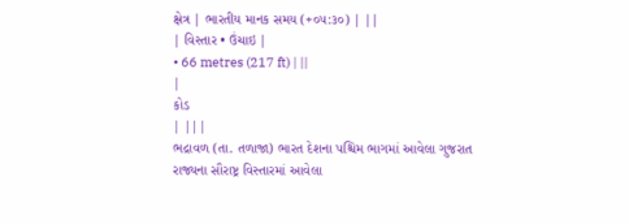ક્ષેત્ર | ભારતીય માનક સમય (+૦૫:૩૦) | ||
| વિસ્તાર • ઉંચાઇ |
• 66 metres (217 ft) | ||
|
કોડ
| |||
ભદ્રાવળ (તા. તળાજા) ભારત દેશના પશ્ચિમ ભાગમાં આવેલા ગુજરાત રાજ્યના સૌરાષ્ટ્ર વિસ્તારમાં આવેલા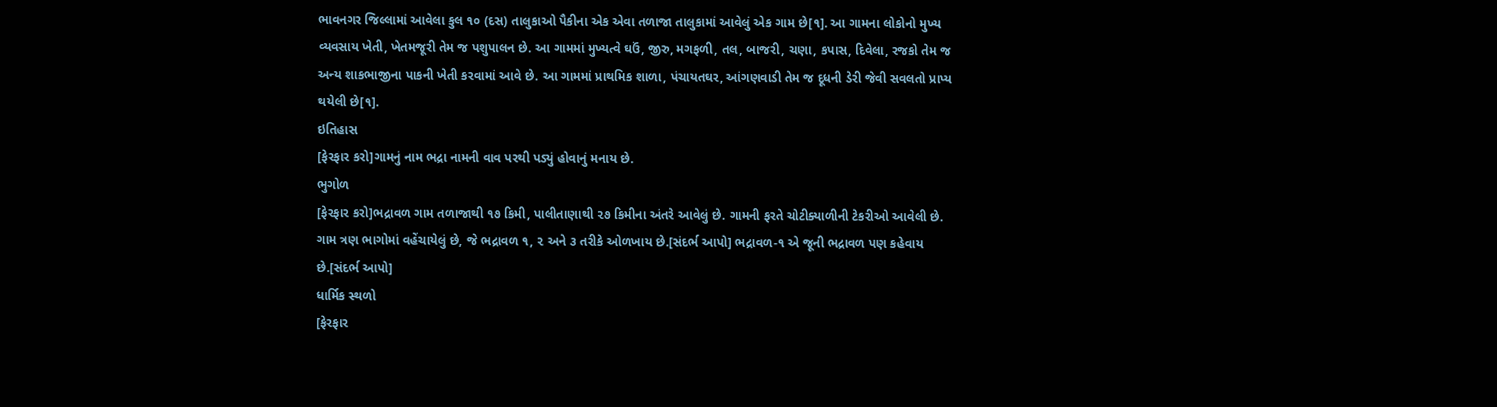ભાવનગર જિલ્લામાં આવેલા કુલ ૧૦ (દસ) તાલુકાઓ પૈકીના એક એવા તળાજા તાલુકામાં આવેલું એક ગામ છે[૧]. આ ગામના લોકોનો મુખ્ય વ્યવસાય ખેતી, ખેતમજૂરી તેમ જ પશુપાલન છે. આ ગામમાં મુખ્યત્વે ઘઉં, જીરુ, મગફળી, તલ, બાજરી, ચણા, કપાસ, દિવેલા, રજકો તેમ જ અન્ય શાકભાજીના પાકની ખેતી કરવામાં આવે છે. આ ગામમાં પ્રાથમિક શાળા, પંચાયતઘર, આંગણવાડી તેમ જ દૂધની ડેરી જેવી સવલતો પ્રાપ્ય થયેલી છે[૧].
ઇતિહાસ
[ફેરફાર કરો]ગામનું નામ ભદ્રા નામની વાવ પરથી પડ્યું હોવાનું મનાય છે.
ભુગોળ
[ફેરફાર કરો]ભદ્રાવળ ગામ તળાજાથી ૧૭ કિમી, પાલીતાણાથી ૨૭ કિમીના અંતરે આવેલું છે. ગામની ફરતે ચોટીક્યાળીની ટેકરીઓ આવેલી છે. ગામ ત્રણ ભાગોમાં વહેંચાયેલું છે, જે ભદ્રાવળ ૧, ૨ અને ૩ તરીકે ઓળખાય છે.[સંદર્ભ આપો] ભદ્રાવળ-૧ એ જૂની ભદ્રાવળ પણ કહેવાય છે.[સંદર્ભ આપો]
ધાર્મિક સ્થળો
[ફેરફાર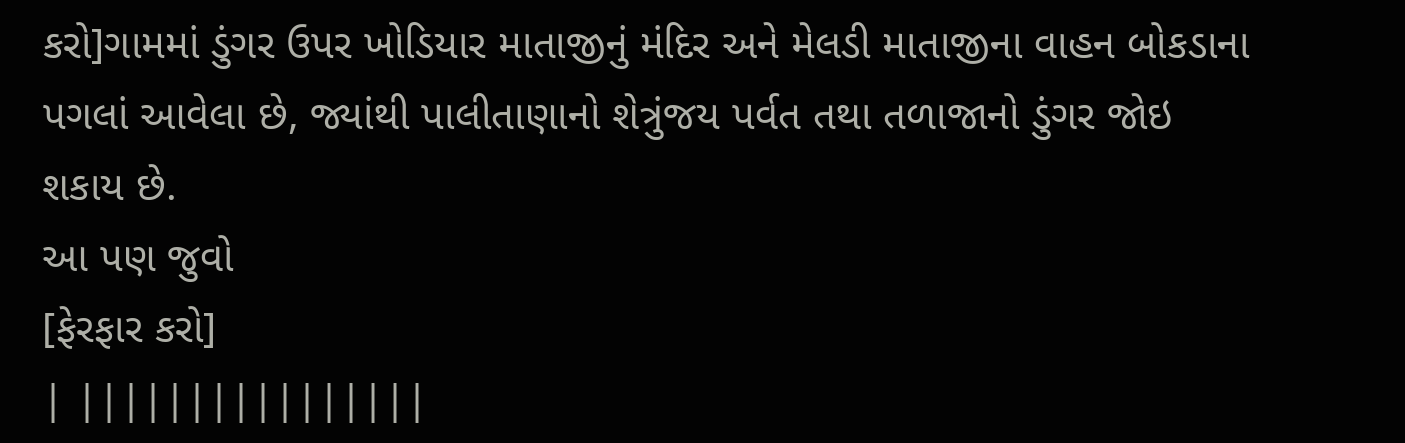કરો]ગામમાં ડુંગર ઉપર ખોડિયાર માતાજીનું મંદિર અને મેલડી માતાજીના વાહન બોકડાના પગલાં આવેલા છે, જ્યાંથી પાલીતાણાનો શેત્રુંજય પર્વત તથા તળાજાનો ડુંગર જોઇ શકાય છે.
આ પણ જુવો
[ફેરફાર કરો]
| ||||||||||||||||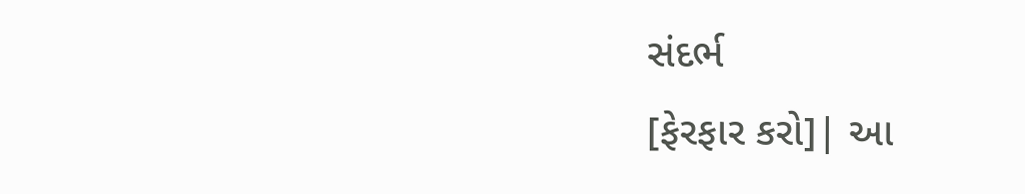સંદર્ભ
[ફેરફાર કરો]| આ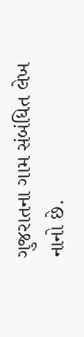ગુજરાતના ગામ સંબંધિત લેખ નાનો છે.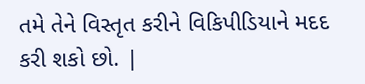તમે તેને વિસ્તૃત કરીને વિકિપીડિયાને મદદ કરી શકો છો. |